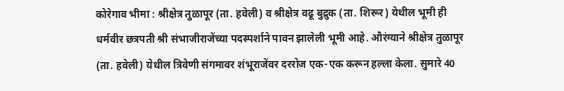कोरेगाव भीमा : श्रीक्षेत्र तुळापूर (ता. हवेली) व श्रीक्षेत्र वढू बुद्रुक (ता. शिरूर) येथील भूमी ही धर्मवीर छत्रपती श्री संभाजीराजेंच्या पदस्पर्शाने पावन झालेली भूमी आहे. औरंग्याने श्रीक्षेत्र तुळापूर (ता. हवेली) येथील त्रिवेणी संगमावर शंभूराजेंवर दररोज एक-एक करून हल्ला केला. सुमारे 40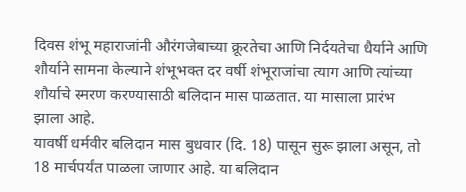दिवस शंभू महाराजांनी औरंगजेबाच्या क्रूरतेचा आणि निर्दयतेचा धैर्याने आणि शौर्याने सामना केल्याने शंभूभक्त दर वर्षी शंभूराजांचा त्याग आणि त्यांच्या शौर्याचे स्मरण करण्यासाठी बलिदान मास पाळतात. या मासाला प्रारंभ झाला आहे.
यावर्षी धर्मवीर बलिदान मास बुधवार (दि. 18) पासून सुरू झाला असून, तो 18 मार्चपर्यंत पाळला जाणार आहे. या बलिदान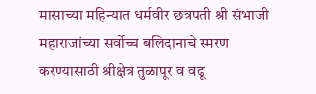मासाच्या महिन्यात धर्मवीर छत्रपती श्री संभाजी महाराजांच्या सर्वोच्च बलिदानाचे स्मरण करण्यासाठी श्रीक्षेत्र तुळापूर व वढू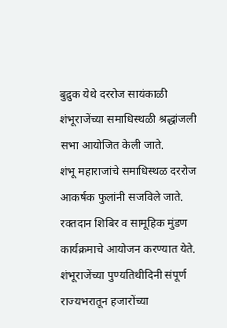बुद्रुक येथे दररोज सायंकाळी शंभूराजेंच्या समाधिस्थळी श्रद्धांजली सभा आयोजित केली जाते.
शंभू महाराजांचे समाधिस्थळ दररोज आकर्षक फुलांनी सजविले जाते. रक्तदान शिबिर व सामूहिक मुंडण कार्यक्रमाचे आयोजन करण्यात येते. शंभूराजेंच्या पुण्यतिथीदिनी संपूर्ण राज्यभरातून हजारोंच्या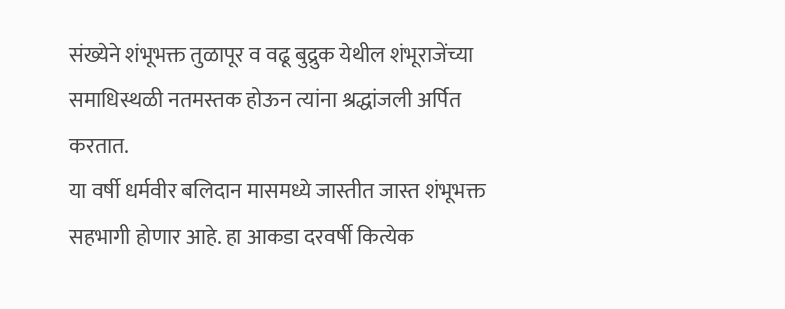संख्येने शंभूभक्त तुळापूर व वढू बुद्रुक येथील शंभूराजेंच्या समाधिस्थळी नतमस्तक होऊन त्यांना श्रद्धांजली अर्पित करतात.
या वर्षी धर्मवीर बलिदान मासमध्ये जास्तीत जास्त शंभूभक्त सहभागी होणार आहे. हा आकडा दरवर्षी कित्येक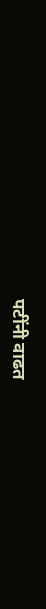पटींनी वाढत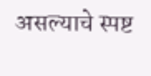असल्याचे स्पष्ट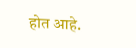होत आहे.